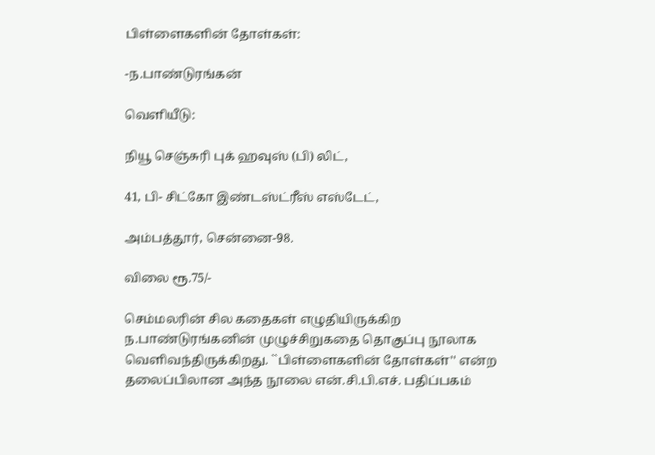பிள்ளைகளின் தோள்கள்:

-ந.பாண்டுரங்கன்

வெளியீடு:

நியூ செஞ்சுரி புக் ஹவுஸ் (பி) லிட்,

41, பி- சிட்கோ இண்டஸ்ட்ரீஸ் எஸ்டேட்,

அம்பத்தூர், சென்னை-98.

விலை ரூ.75/-

செம்மலரின் சில கதைகள் எழுதியிருக்கிற ந.பாண்டுரங்கனின் முழுச்சிறுகதை தொகுப்பு நூலாக வெளிவந்திருக்கிறது. ``பிள்ளைகளின் தோள்கள்'' என்ற தலைப்பிலான அந்த நூலை என்.சி.பி.எச். பதிப்பகம்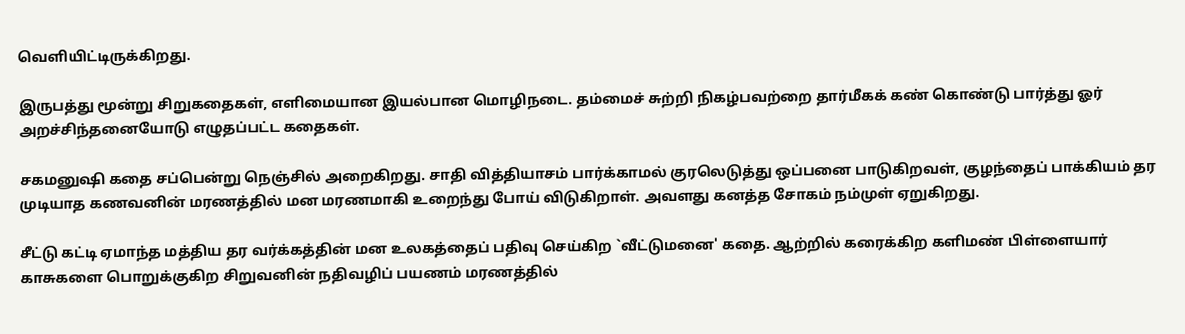வெளியிட்டிருக்கிறது.

இருபத்து மூன்று சிறுகதைகள், எளிமையான இயல்பான மொழிநடை. தம்மைச் சுற்றி நிகழ்பவற்றை தார்மீகக் கண் கொண்டு பார்த்து ஓர் அறச்சிந்தனையோடு எழுதப்பட்ட கதைகள்.

சகமனுஷி கதை சப்பென்று நெஞ்சில் அறைகிறது. சாதி வித்தியாசம் பார்க்காமல் குரலெடுத்து ஒப்பனை பாடுகிறவள், குழந்தைப் பாக்கியம் தர முடியாத கணவனின் மரணத்தில் மன மரணமாகி உறைந்து போய் விடுகிறாள். அவளது கனத்த சோகம் நம்முள் ஏறுகிறது.

சீட்டு கட்டி ஏமாந்த மத்திய தர வர்க்கத்தின் மன உலகத்தைப் பதிவு செய்கிற `வீட்டுமனை' கதை. ஆற்றில் கரைக்கிற களிமண் பிள்ளையார் காசுகளை பொறுக்குகிற சிறுவனின் நதிவழிப் பயணம் மரணத்தில்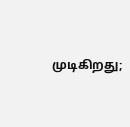முடிகிறது;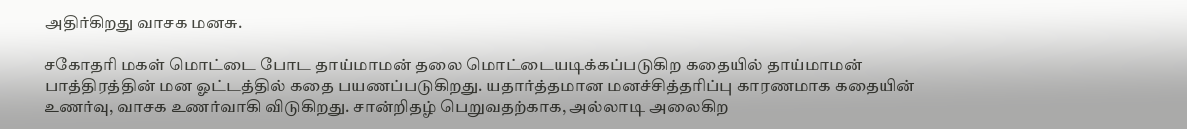அதிர்கிறது வாசக மனசு.

சகோதரி மகள் மொட்டை போட தாய்மாமன் தலை மொட்டையடிக்கப்படுகிற கதையில் தாய்மாமன் பாத்திரத்தின் மன ஓட்டத்தில் கதை பயணப்படுகிறது. யதார்த்தமான மனச்சித்தரிப்பு காரணமாக கதையின் உணர்வு, வாசக உணர்வாகி விடுகிறது. சான்றிதழ் பெறுவதற்காக, அல்லாடி அலைகிற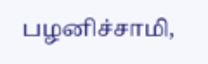பழனிச்சாமி,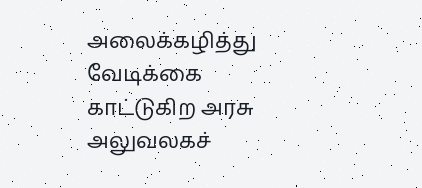அலைக்கழித்து வேடிக்கை காட்டுகிற அரசு அலுவலகச்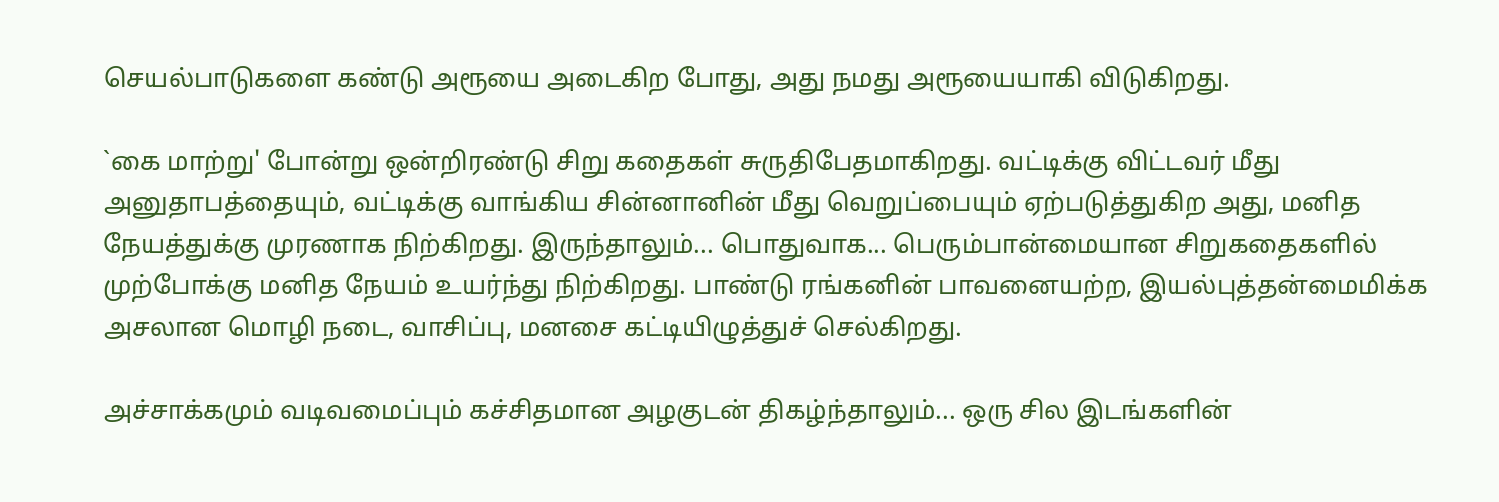செயல்பாடுகளை கண்டு அரூயை அடைகிற போது, அது நமது அரூயையாகி விடுகிறது.

`கை மாற்று' போன்று ஒன்றிரண்டு சிறு கதைகள் சுருதிபேதமாகிறது. வட்டிக்கு விட்டவர் மீது அனுதாபத்தையும், வட்டிக்கு வாங்கிய சின்னானின் மீது வெறுப்பையும் ஏற்படுத்துகிற அது, மனித நேயத்துக்கு முரணாக நிற்கிறது. இருந்தாலும்... பொதுவாக... பெரும்பான்மையான சிறுகதைகளில் முற்போக்கு மனித நேயம் உயர்ந்து நிற்கிறது. பாண்டு ரங்கனின் பாவனையற்ற, இயல்புத்தன்மைமிக்க அசலான மொழி நடை, வாசிப்பு, மனசை கட்டியிழுத்துச் செல்கிறது.

அச்சாக்கமும் வடிவமைப்பும் கச்சிதமான அழகுடன் திகழ்ந்தாலும்... ஒரு சில இடங்களின்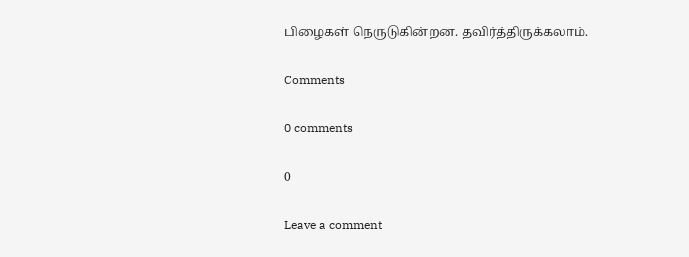பிழைகள் நெருடுகின்றன. தவிர்த்திருக்கலாம்.

Comments

0 comments

0

Leave a comment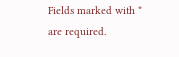Fields marked with * are required.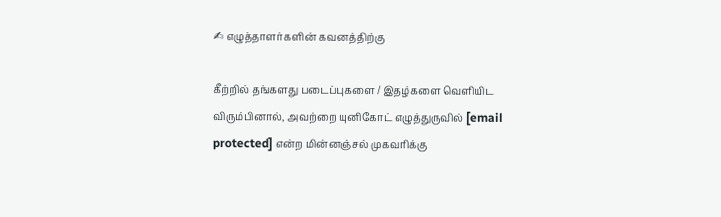✍ எழுத்தாளர்களின் கவனத்திற்கு

கீற்றில் தங்களது படைப்புகளை / இதழ்களை வெளியிட விரும்பினால், அவற்றை யுனிகோட் எழுத்துருவில் [email protected] என்ற மின்னஞ்சல் முகவரிக்கு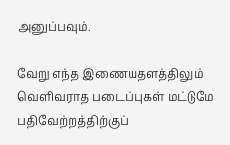அனுப்பவும்.

வேறு எந்த இணையதளத்திலும் வெளிவராத படைப்புகள் மட்டுமே பதிவேற்றத்திற்குப்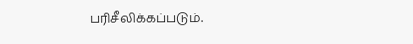பரிசீலிக்கப்படும்.